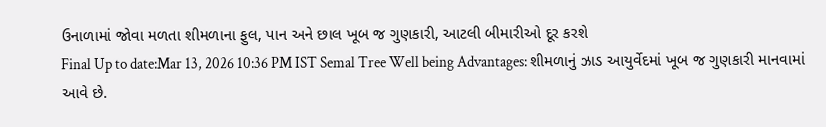ઉનાળામાં જોવા મળતા શીમળાના ફુલ, પાન અને છાલ ખૂબ જ ગુણકારી, આટલી બીમારીઓ દૂર કરશે
Final Up to date:Mar 13, 2026 10:36 PM IST Semal Tree Well being Advantages: શીમળાનું ઝાડ આયુર્વેદમાં ખૂબ જ ગુણકારી માનવામાં આવે છે.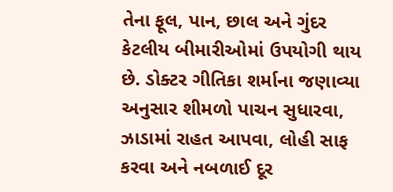તેના ફૂલ, પાન, છાલ અને ગુંદર કેટલીય બીમારીઓમાં ઉપયોગી થાય છે. ડોક્ટર ગીતિકા શર્માના જણાવ્યા અનુસાર શીમળો પાચન સુધારવા, ઝાડામાં રાહત આપવા, લોહી સાફ કરવા અને નબળાઈ દૂર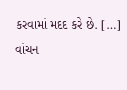કરવામાં મદદ કરે છે. […]
વાંચન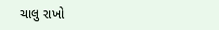ચાલુ રાખો